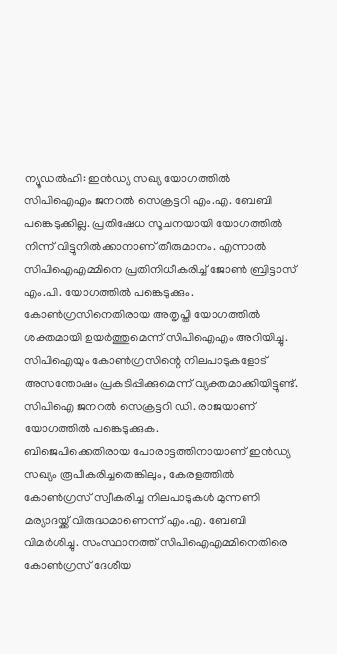ന്യൂഡൽഹി: ഇൻഡ്യ സഖ്യ യോഗത്തിൽ സിപിഐഎം ജനറൽ സെക്രട്ടറി എം.എ. ബേബി പങ്കെടുക്കില്ല. പ്രതിഷേധ സൂചനയായി യോഗത്തിൽ നിന്ന് വിട്ടുനിൽക്കാനാണ് തീരുമാനം. എന്നാൽ സിപിഐഎമ്മിനെ പ്രതിനിധീകരിച്ച് ജോൺ ബ്രിട്ടാസ് എം.പി. യോഗത്തിൽ പങ്കെടുക്കും.
കോൺഗ്രസിനെതിരായ അതൃപ്തി യോഗത്തിൽ ശക്തമായി ഉയർത്തുമെന്ന് സിപിഐഎം അറിയിച്ചു. സിപിഐയും കോൺഗ്രസിന്റെ നിലപാടുകളോട് അസന്തോഷം പ്രകടിപ്പിക്കുമെന്ന് വ്യക്തമാക്കിയിട്ടുണ്ട്. സിപിഐ ജനറൽ സെക്രട്ടറി ഡി. രാജയാണ് യോഗത്തിൽ പങ്കെടുക്കുക.
ബിജെപിക്കെതിരായ പോരാട്ടത്തിനായാണ് ഇൻഡ്യ സഖ്യം രൂപീകരിച്ചതെങ്കിലും, കേരളത്തിൽ കോൺഗ്രസ് സ്വീകരിച്ച നിലപാടുകൾ മുന്നണി മര്യാദയ്ക്ക് വിരുദ്ധമാണെന്ന് എം.എ. ബേബി വിമർശിച്ചു. സംസ്ഥാനത്ത് സിപിഐഎമ്മിനെതിരെ കോൺഗ്രസ് ദേശീയ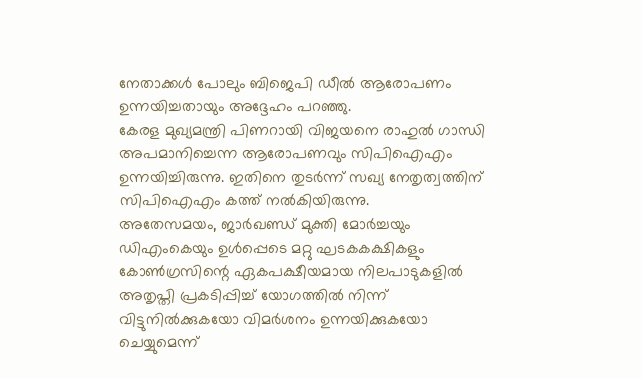നേതാക്കൾ പോലും ബിജെപി ഡീൽ ആരോപണം ഉന്നയിച്ചതായും അദ്ദേഹം പറഞ്ഞു.
കേരള മുഖ്യമന്ത്രി പിണറായി വിജയനെ രാഹുൽ ഗാന്ധി അപമാനിച്ചെന്ന ആരോപണവും സിപിഐഎം ഉന്നയിച്ചിരുന്നു. ഇതിനെ തുടർന്ന് സഖ്യ നേതൃത്വത്തിന് സിപിഐഎം കത്ത് നൽകിയിരുന്നു.
അതേസമയം, ജാർഖണ്ഡ് മുക്തി മോർച്ചയും ഡിഎംകെയും ഉൾപ്പെടെ മറ്റു ഘടകകക്ഷികളും കോൺഗ്രസിന്റെ ഏകപക്ഷീയമായ നിലപാടുകളിൽ അതൃപ്തി പ്രകടിപ്പിച്ച് യോഗത്തിൽ നിന്ന് വിട്ടുനിൽക്കുകയോ വിമർശനം ഉന്നയിക്കുകയോ ചെയ്യുമെന്ന്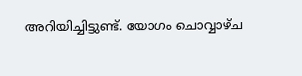അറിയിച്ചിട്ടുണ്ട്. യോഗം ചൊവ്വാഴ്ച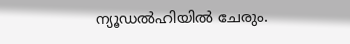ന്യൂഡൽഹിയിൽ ചേരും.